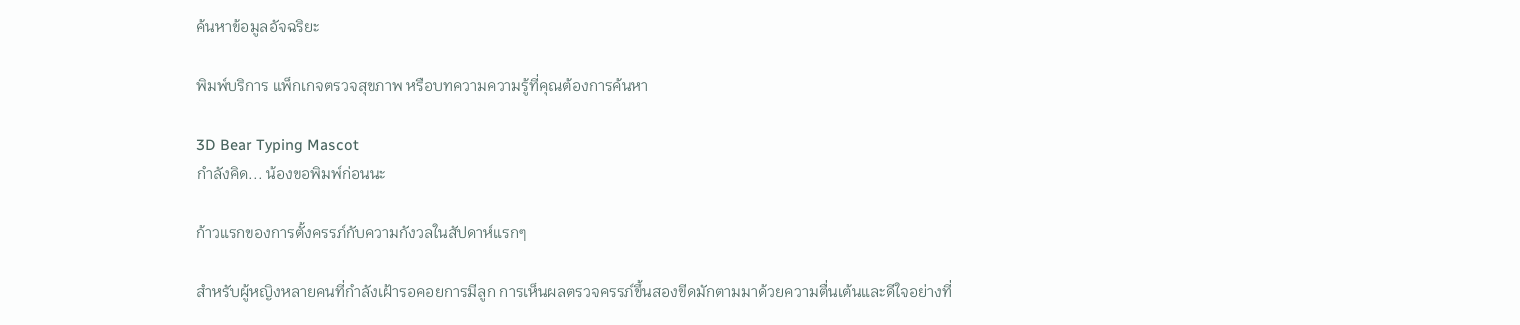ค้นหาข้อมูลอัจฉริยะ

พิมพ์บริการ แพ็กเกจตรวจสุขภาพ หรือบทความความรู้ที่คุณต้องการค้นหา

3D Bear Typing Mascot
กำลังคิด... น้องขอพิมพ์ก่อนนะ

ก้าวแรกของการตั้งครรภ์กับความกังวลในสัปดาห์แรกๆ

สำหรับผู้หญิงหลายคนที่กำลังเฝ้ารอคอยการมีลูก การเห็นผลตรวจครรภ์ขึ้นสองขีดมักตามมาด้วยความตื่นเต้นและดีใจอย่างที่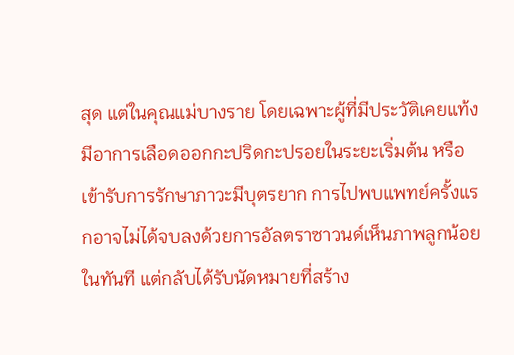สุด แต่ในคุณแม่บางราย โดยเฉพาะผู้ที่มีประวัติเคยแท้ง มีอาการเลือดออกกะปริดกะปรอยในระยะเริ่มต้น หรือเข้ารับการรักษาภาวะมีบุตรยาก การไปพบแพทย์ครั้งแรกอาจไม่ได้จบลงด้วยการอัลตราซาวนด์เห็นภาพลูกน้อยในทันที แต่กลับได้รับนัดหมายที่สร้าง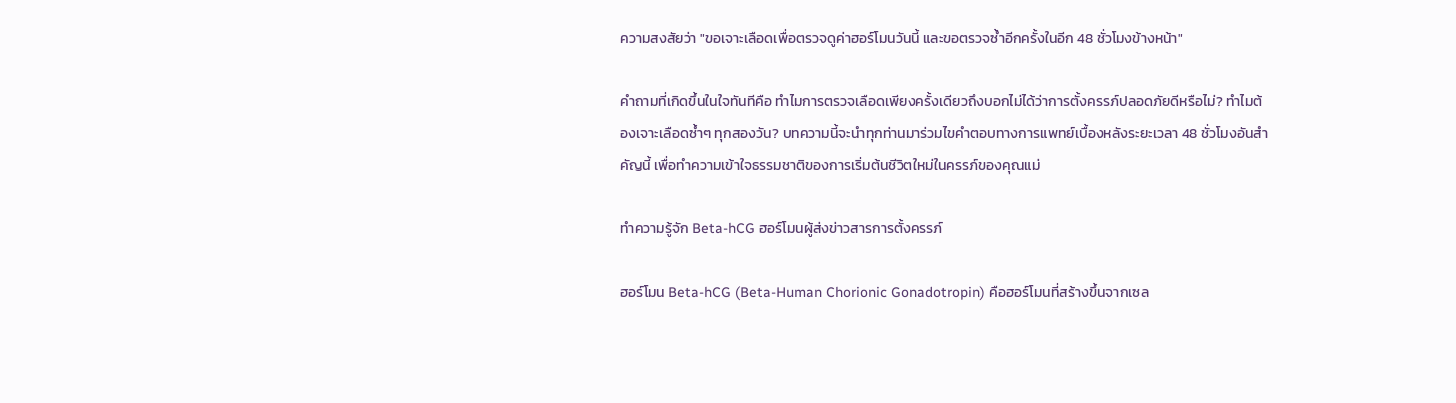ความสงสัยว่า "ขอเจาะเลือดเพื่อตรวจดูค่าฮอร์โมนวันนี้ และขอตรวจซ้ำอีกครั้งในอีก 48 ชั่วโมงข้างหน้า"

คำถามที่เกิดขึ้นในใจทันทีคือ ทำไมการตรวจเลือดเพียงครั้งเดียวถึงบอกไม่ได้ว่าการตั้งครรภ์ปลอดภัยดีหรือไม่? ทำไมต้องเจาะเลือดซ้ำๆ ทุกสองวัน? บทความนี้จะนำทุกท่านมาร่วมไขคำตอบทางการแพทย์เบื้องหลังระยะเวลา 48 ชั่วโมงอันสำคัญนี้ เพื่อทำความเข้าใจธรรมชาติของการเริ่มต้นชีวิตใหม่ในครรภ์ของคุณแม่

ทำความรู้จัก Beta-hCG ฮอร์โมนผู้ส่งข่าวสารการตั้งครรภ์

ฮอร์โมน Beta-hCG (Beta-Human Chorionic Gonadotropin) คือฮอร์โมนที่สร้างขึ้นจากเซล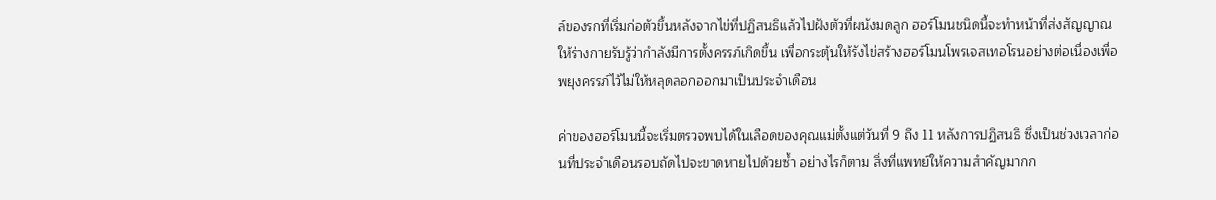ล์ของรกที่เริ่มก่อตัวขึ้นหลังจากไข่ที่ปฏิสนธิแล้วไปฝังตัวที่ผนังมดลูก ฮอร์โมนชนิดนี้จะทำหน้าที่ส่งสัญญาณให้ร่างกายรับรู้ว่ากำลังมีการตั้งครรภ์เกิดขึ้น เพื่อกระตุ้นให้รังไข่สร้างฮอร์โมนโพรเจสเทอโรนอย่างต่อเนื่องเพื่อพยุงครรภ์ไว้ไม่ให้หลุดลอกออกมาเป็นประจำเดือน

ค่าของฮอร์โมนนี้จะเริ่มตรวจพบได้ในเลือดของคุณแม่ตั้งแต่วันที่ 9 ถึง 11 หลังการปฏิสนธิ ซึ่งเป็นช่วงเวลาก่อนที่ประจำเดือนรอบถัดไปจะขาดหายไปด้วยซ้ำ อย่างไรก็ตาม สิ่งที่แพทย์ให้ความสำคัญมากก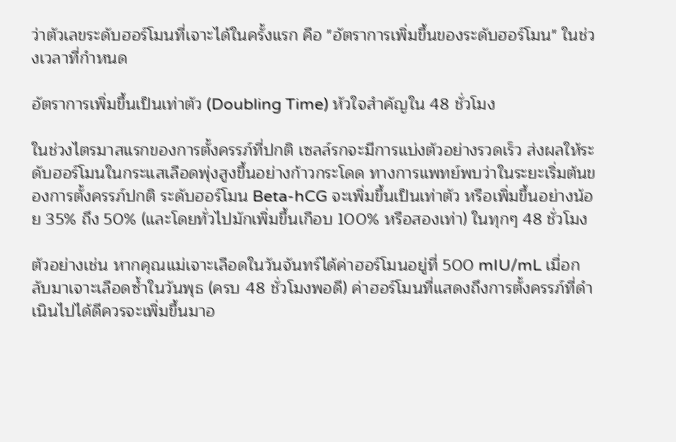ว่าตัวเลขระดับฮอร์โมนที่เจาะได้ในครั้งแรก คือ "อัตราการเพิ่มขึ้นของระดับฮอร์โมน" ในช่วงเวลาที่กำหนด

อัตราการเพิ่มขึ้นเป็นเท่าตัว (Doubling Time) หัวใจสำคัญใน 48 ชั่วโมง

ในช่วงไตรมาสแรกของการตั้งครรภ์ที่ปกติ เซลล์รกจะมีการแบ่งตัวอย่างรวดเร็ว ส่งผลให้ระดับฮอร์โมนในกระแสเลือดพุ่งสูงขึ้นอย่างก้าวกระโดด ทางการแพทย์พบว่าในระยะเริ่มต้นของการตั้งครรภ์ปกติ ระดับฮอร์โมน Beta-hCG จะเพิ่มขึ้นเป็นเท่าตัว หรือเพิ่มขึ้นอย่างน้อย 35% ถึง 50% (และโดยทั่วไปมักเพิ่มขึ้นเกือบ 100% หรือสองเท่า) ในทุกๆ 48 ชั่วโมง

ตัวอย่างเช่น หากคุณแม่เจาะเลือดในวันจันทร์ได้ค่าฮอร์โมนอยู่ที่ 500 mIU/mL เมื่อกลับมาเจาะเลือดซ้ำในวันพุธ (ครบ 48 ชั่วโมงพอดี) ค่าฮอร์โมนที่แสดงถึงการตั้งครรภ์ที่ดำเนินไปได้ดีควรจะเพิ่มขึ้นมาอ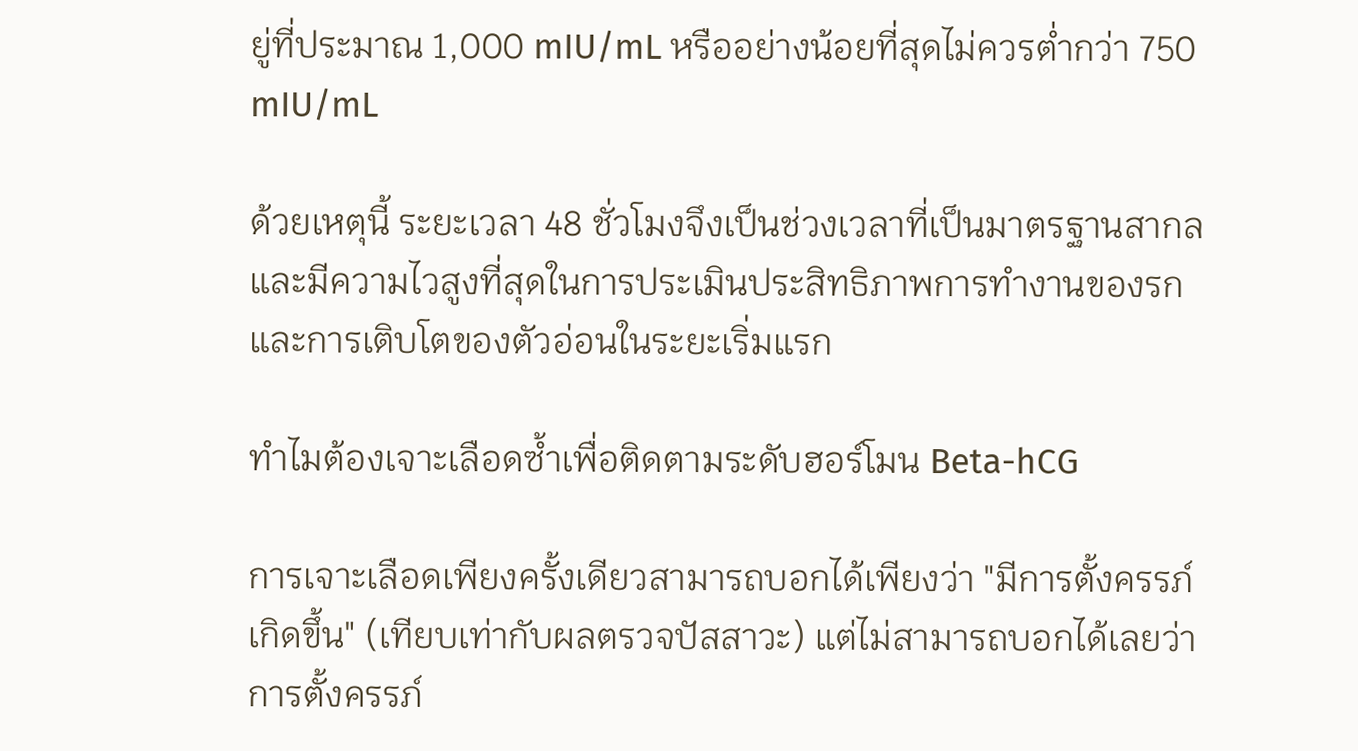ยู่ที่ประมาณ 1,000 mIU/mL หรืออย่างน้อยที่สุดไม่ควรต่ำกว่า 750 mIU/mL

ด้วยเหตุนี้ ระยะเวลา 48 ชั่วโมงจึงเป็นช่วงเวลาที่เป็นมาตรฐานสากลและมีความไวสูงที่สุดในการประเมินประสิทธิภาพการทำงานของรกและการเติบโตของตัวอ่อนในระยะเริ่มแรก

ทำไมต้องเจาะเลือดซ้ำเพื่อติดตามระดับฮอร์โมน Beta-hCG

การเจาะเลือดเพียงครั้งเดียวสามารถบอกได้เพียงว่า "มีการตั้งครรภ์เกิดขึ้น" (เทียบเท่ากับผลตรวจปัสสาวะ) แต่ไม่สามารถบอกได้เลยว่าการตั้งครรภ์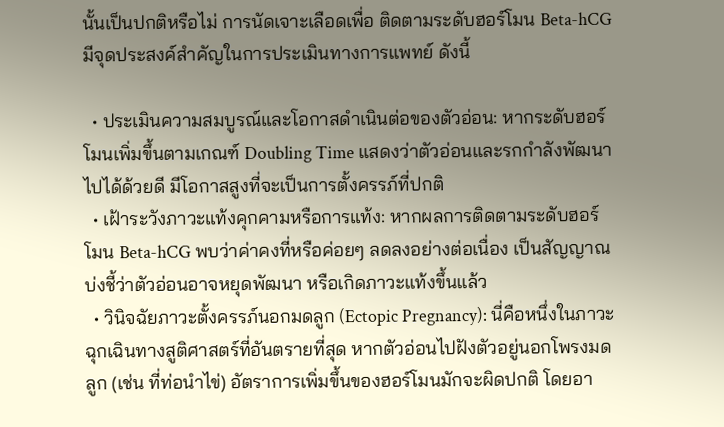นั้นเป็นปกติหรือไม่ การนัดเจาะเลือดเพื่อ ติดตามระดับฮอร์โมน Beta-hCG มีจุดประสงค์สำคัญในการประเมินทางการแพทย์ ดังนี้

  • ประเมินความสมบูรณ์และโอกาสดำเนินต่อของตัวอ่อน: หากระดับฮอร์โมนเพิ่มขึ้นตามเกณฑ์ Doubling Time แสดงว่าตัวอ่อนและรกกำลังพัฒนาไปได้ด้วยดี มีโอกาสสูงที่จะเป็นการตั้งครรภ์ที่ปกติ
  • เฝ้าระวังภาวะแท้งคุกคามหรือการแท้ง: หากผลการติดตามระดับฮอร์โมน Beta-hCG พบว่าค่าคงที่หรือค่อยๆ ลดลงอย่างต่อเนื่อง เป็นสัญญาณบ่งชี้ว่าตัวอ่อนอาจหยุดพัฒนา หรือเกิดภาวะแท้งขึ้นแล้ว
  • วินิจฉัยภาวะตั้งครรภ์นอกมดลูก (Ectopic Pregnancy): นี่คือหนึ่งในภาวะฉุกเฉินทางสูติศาสตร์ที่อันตรายที่สุด หากตัวอ่อนไปฝังตัวอยู่นอกโพรงมดลูก (เช่น ที่ท่อนำไข่) อัตราการเพิ่มขึ้นของฮอร์โมนมักจะผิดปกติ โดยอา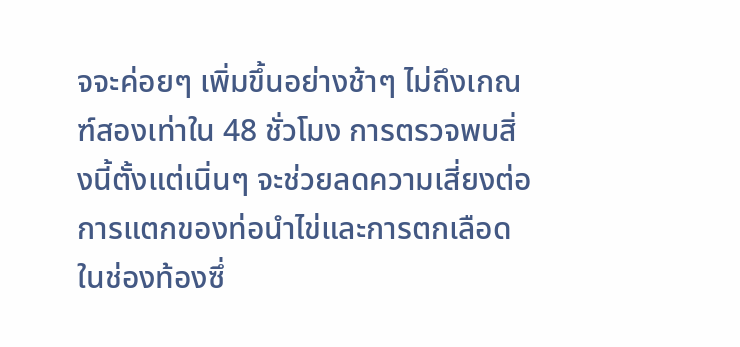จจะค่อยๆ เพิ่มขึ้นอย่างช้าๆ ไม่ถึงเกณฑ์สองเท่าใน 48 ชั่วโมง การตรวจพบสิ่งนี้ตั้งแต่เนิ่นๆ จะช่วยลดความเสี่ยงต่อการแตกของท่อนำไข่และการตกเลือดในช่องท้องซึ่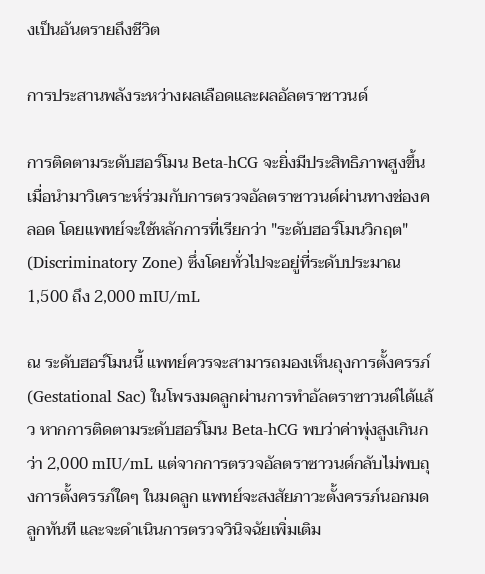งเป็นอันตรายถึงชีวิต

การประสานพลังระหว่างผลเลือดและผลอัลตราซาวนด์

การติดตามระดับฮอร์โมน Beta-hCG จะยิ่งมีประสิทธิภาพสูงขึ้นเมื่อนำมาวิเคราะห์ร่วมกับการตรวจอัลตราซาวนด์ผ่านทางช่องคลอด โดยแพทย์จะใช้หลักการที่เรียกว่า "ระดับฮอร์โมนวิกฤต" (Discriminatory Zone) ซึ่งโดยทั่วไปจะอยู่ที่ระดับประมาณ 1,500 ถึง 2,000 mIU/mL

ณ ระดับฮอร์โมนนี้ แพทย์ควรจะสามารถมองเห็นถุงการตั้งครรภ์ (Gestational Sac) ในโพรงมดลูกผ่านการทำอัลตราซาวนด์ได้แล้ว หากการติดตามระดับฮอร์โมน Beta-hCG พบว่าค่าพุ่งสูงเกินกว่า 2,000 mIU/mL แต่จากการตรวจอัลตราซาวนด์กลับไม่พบถุงการตั้งครรภ์ใดๆ ในมดลูก แพทย์จะสงสัยภาวะตั้งครรภ์นอกมดลูกทันที และจะดำเนินการตรวจวินิจฉัยเพิ่มเติม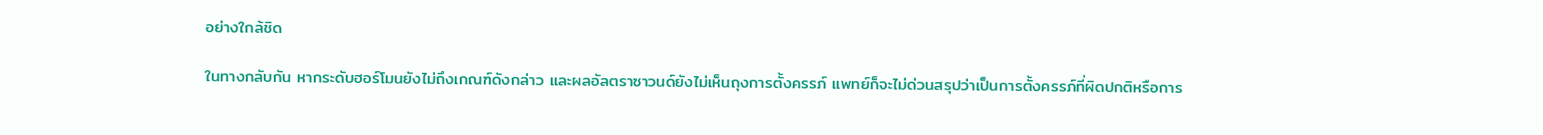อย่างใกล้ชิด

ในทางกลับกัน หากระดับฮอร์โมนยังไม่ถึงเกณฑ์ดังกล่าว และผลอัลตราซาวนด์ยังไม่เห็นถุงการตั้งครรภ์ แพทย์ก็จะไม่ด่วนสรุปว่าเป็นการตั้งครรภ์ที่ผิดปกติหรือการ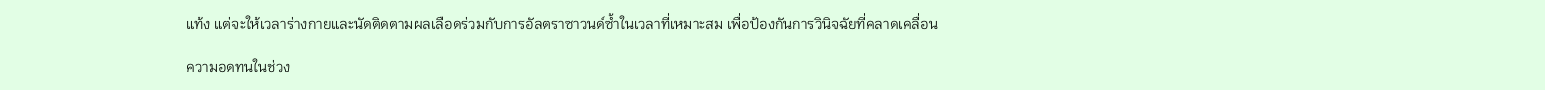แท้ง แต่จะให้เวลาร่างกายและนัดติดตามผลเลือดร่วมกับการอัลตราซาวนด์ซ้ำในเวลาที่เหมาะสม เพื่อป้องกันการวินิจฉัยที่คลาดเคลื่อน

ความอดทนในช่วง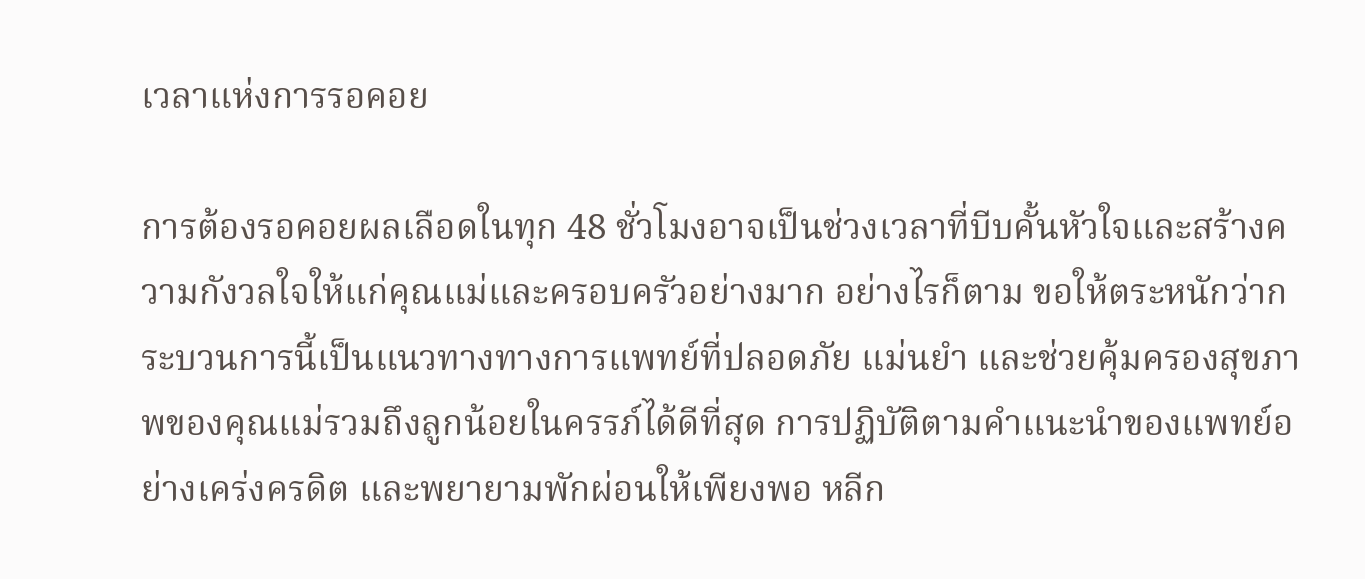เวลาแห่งการรอคอย

การต้องรอคอยผลเลือดในทุก 48 ชั่วโมงอาจเป็นช่วงเวลาที่บีบคั้นหัวใจและสร้างความกังวลใจให้แก่คุณแม่และครอบครัวอย่างมาก อย่างไรก็ตาม ขอให้ตระหนักว่ากระบวนการนี้เป็นแนวทางทางการแพทย์ที่ปลอดภัย แม่นยำ และช่วยคุ้มครองสุขภาพของคุณแม่รวมถึงลูกน้อยในครรภ์ได้ดีที่สุด การปฏิบัติตามคำแนะนำของแพทย์อย่างเคร่งครดิต และพยายามพักผ่อนให้เพียงพอ หลีก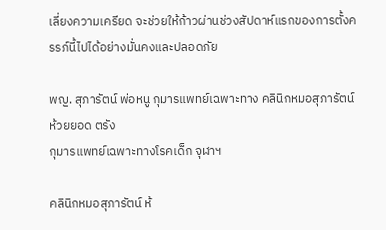เลี่ยงความเครียด จะช่วยให้ก้าวผ่านช่วงสัปดาห์แรกของการตั้งครรภ์นี้ไปได้อย่างมั่นคงและปลอดภัย

พญ. สุภารัตน์ พ่อหนู กุมารแพทย์เฉพาะทาง คลินิกหมอสุภารัตน์ ห้วยยอด ตรัง
กุมารแพทย์เฉพาะทางโรคเด็ก จุฬาฯ

คลินิกหมอสุภารัตน์ ห้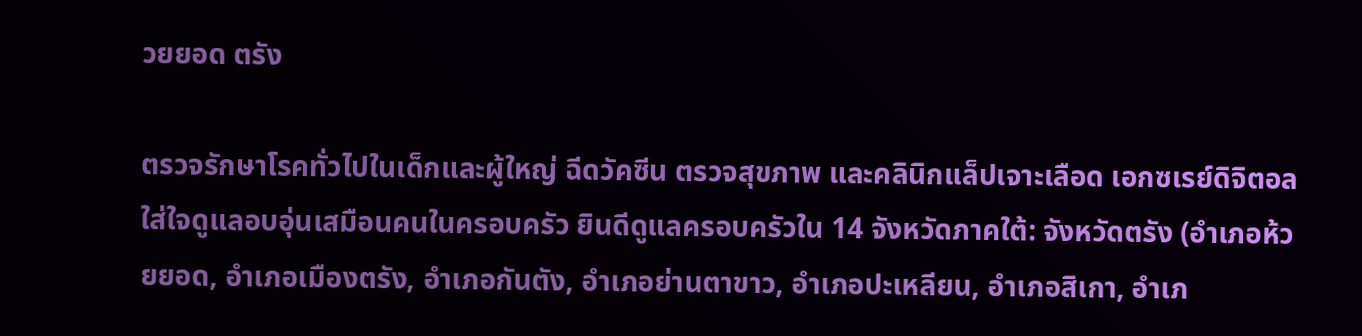วยยอด ตรัง

ตรวจรักษาโรคทั่วไปในเด็กและผู้ใหญ่ ฉีดวัคซีน ตรวจสุขภาพ และคลินิกแล็ปเจาะเลือด เอกซเรย์ดิจิตอล ใส่ใจดูแลอบอุ่นเสมือนคนในครอบครัว ยินดีดูแลครอบครัวใน 14 จังหวัดภาคใต้: จังหวัดตรัง (อำเภอห้วยยอด, อำเภอเมืองตรัง, อำเภอกันตัง, อำเภอย่านตาขาว, อำเภอปะเหลียน, อำเภอสิเกา, อำเภ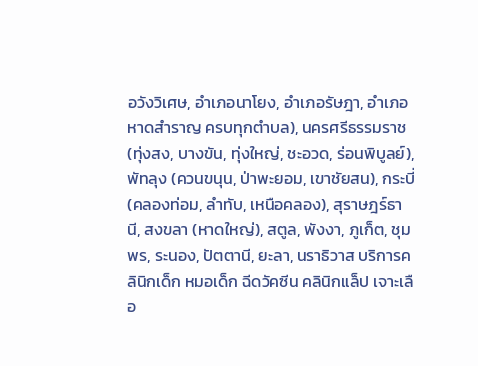อวังวิเศษ, อำเภอนาโยง, อำเภอรัษฎา, อำเภอหาดสำราญ ครบทุกตำบล), นครศรีธรรมราช (ทุ่งสง, บางขัน, ทุ่งใหญ่, ชะอวด, ร่อนพิบูลย์), พัทลุง (ควนขนุน, ป่าพะยอม, เขาชัยสน), กระบี่ (คลองท่อม, ลำทับ, เหนือคลอง), สุราษฎร์ธานี, สงขลา (หาดใหญ่), สตูล, พังงา, ภูเก็ต, ชุมพร, ระนอง, ปัตตานี, ยะลา, นราธิวาส บริการคลินิกเด็ก หมอเด็ก ฉีดวัคซีน คลินิกแล็ป เจาะเลือ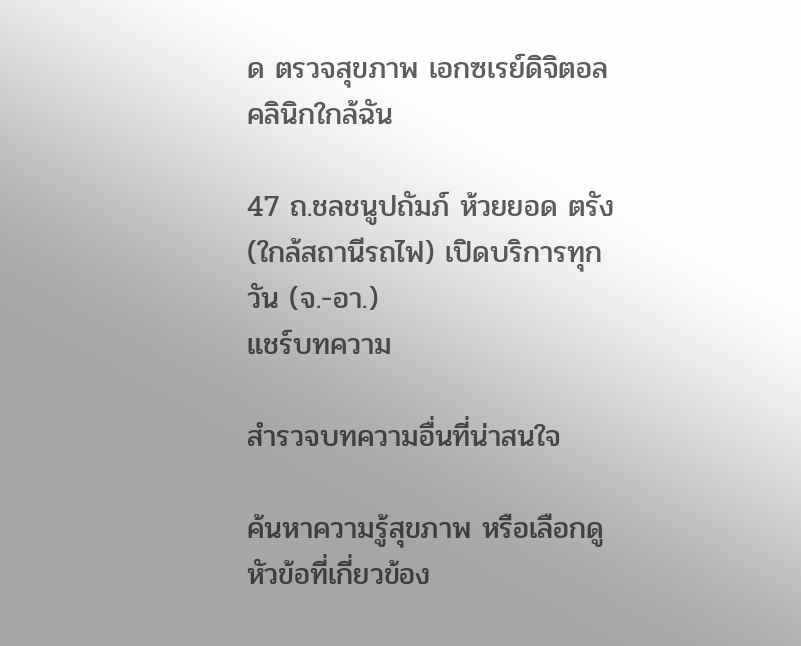ด ตรวจสุขภาพ เอกซเรย์ดิจิตอล คลินิกใกล้ฉัน

47 ถ.ชลชนูปถัมภ์ ห้วยยอด ตรัง (ใกล้สถานีรถไฟ) เปิดบริการทุกวัน (จ.-อา.)
แชร์บทความ

สำรวจบทความอื่นที่น่าสนใจ

ค้นหาความรู้สุขภาพ หรือเลือกดูหัวข้อที่เกี่ยวข้อง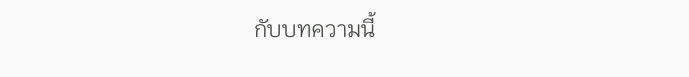กับบทความนี้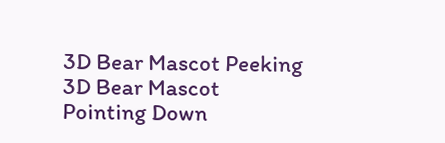3D Bear Mascot Peeking 3D Bear Mascot Pointing Down